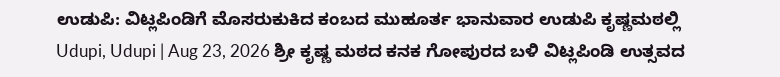ಉಡುಪಿ: ವಿಟ್ಲಪಿಂಡಿಗೆ ಮೊಸರುಕುಕಿದ ಕಂಬದ ಮುಹೂರ್ತ ಭಾನುವಾರ ಉಡುಪಿ ಕೃಷ್ಣಮಠಲ್ಲಿ
Udupi, Udupi | Aug 23, 2026 ಶ್ರೀ ಕೃಷ್ಣ ಮಠದ ಕನಕ ಗೋಪುರದ ಬಳಿ ವಿಟ್ಲಪಿಂಡಿ ಉತ್ಸವದ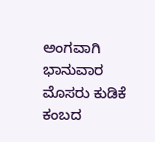ಅಂಗವಾಗಿ ಭಾನುವಾರ ಮೊಸರು ಕುಡಿಕೆ ಕಂಬದ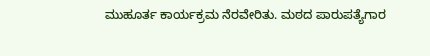ಮುಹೂರ್ತ ಕಾರ್ಯಕ್ರಮ ನೆರವೇರಿತು. ಮಠದ ಪಾರುಪತ್ಯೆಗಾರ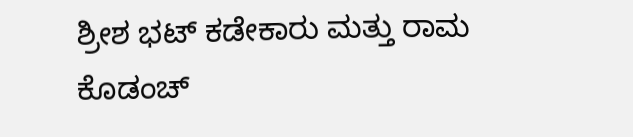ಶ್ರೀಶ ಭಟ್ ಕಡೇಕಾರು ಮತ್ತು ರಾಮ ಕೊಡಂಚ್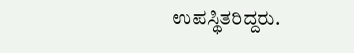ಉಪಸ್ಥಿತರಿದ್ದರು.